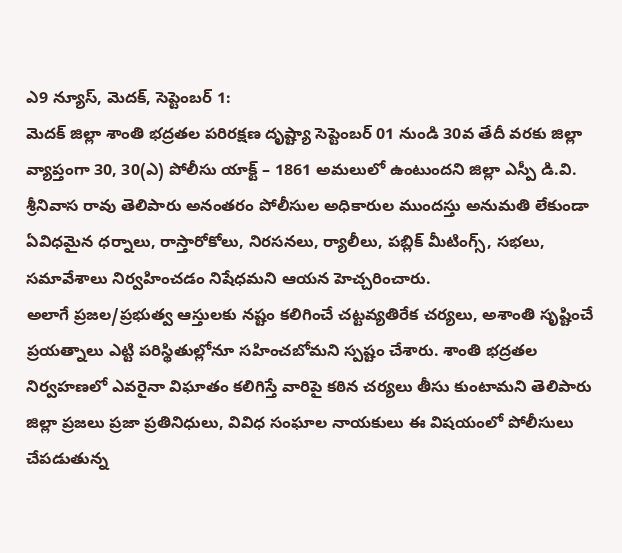ఎ9 న్యూస్, మెదక్, సెప్టెంబర్ 1:
మెదక్ జిల్లా శాంతి భద్రతల పరిరక్షణ దృష్ట్యా సెప్టెంబర్ 01 నుండి 30వ తేదీ వరకు జిల్లా వ్యాప్తంగా 30, 30(ఎ) పోలీసు యాక్ట్ – 1861 అమలులో ఉంటుందని జిల్లా ఎస్పీ డి.వి. శ్రీనివాస రావు తెలిపారు అనంతరం పోలీసుల అధికారుల ముందస్తు అనుమతి లేకుండా ఏవిధమైన ధర్నాలు, రాస్తారోకోలు, నిరసనలు, ర్యాలీలు, పబ్లిక్ మీటింగ్స్, సభలు, సమావేశాలు నిర్వహించడం నిషేధమని ఆయన హెచ్చరించారు.
అలాగే ప్రజల/ప్రభుత్వ ఆస్తులకు నష్టం కలిగించే చట్టవ్యతిరేక చర్యలు, అశాంతి సృష్టించే ప్రయత్నాలు ఎట్టి పరిస్థితుల్లోనూ సహించబోమని స్పష్టం చేశారు. శాంతి భద్రతల నిర్వహణలో ఎవరైనా విఘాతం కలిగిస్తే వారిపై కఠిన చర్యలు తీసు కుంటామని తెలిపారు
జిల్లా ప్రజలు ప్రజా ప్రతినిధులు, వివిధ సంఘాల నాయకులు ఈ విషయంలో పోలీసులు చేపడుతున్న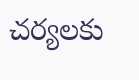చర్యలకు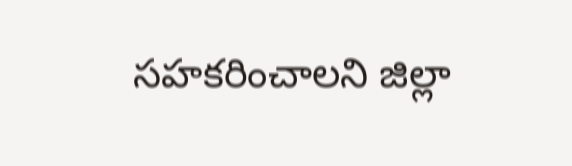సహకరించాలని జిల్లా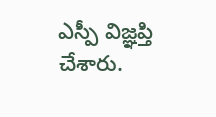ఎస్పీ విజ్ఞప్తి చేశారు.